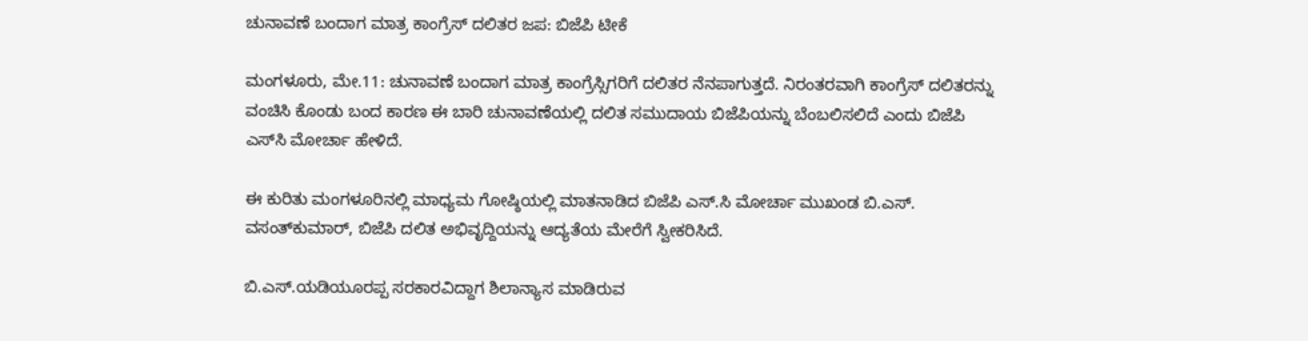ಚುನಾವಣೆ ಬಂದಾಗ ಮಾತ್ರ ಕಾಂಗ್ರೆಸ್ ದಲಿತರ ಜಪ: ಬಿಜೆಪಿ ಟೀಕೆ

ಮಂಗಳೂರು, ಮೇ.11: ಚುನಾವಣೆ ಬಂದಾಗ ಮಾತ್ರ ಕಾಂಗ್ರೆಸ್ಸಿಗರಿಗೆ ದಲಿತರ ನೆನಪಾಗುತ್ತದೆ. ನಿರಂತರವಾಗಿ ಕಾಂಗ್ರೆಸ್ ದಲಿತರನ್ನು ವಂಚಿಸಿ ಕೊಂಡು ಬಂದ ಕಾರಣ ಈ ಬಾರಿ ಚುನಾವಣೆಯಲ್ಲಿ ದಲಿತ ಸಮುದಾಯ ಬಿಜೆಪಿಯನ್ನು ಬೆಂಬಲಿಸಲಿದೆ ಎಂದು ಬಿಜೆಪಿ ಎಸ್‌ಸಿ ಮೋರ್ಚಾ ಹೇಳಿದೆ.

ಈ ಕುರಿತು ಮಂಗಳೂರಿನಲ್ಲಿ ಮಾಧ್ಯಮ ಗೋಷ್ಠಿಯಲ್ಲಿ ಮಾತನಾಡಿದ ಬಿಜೆಪಿ ಎಸ್.ಸಿ ಮೋರ್ಚಾ ಮುಖಂಡ ಬಿ.ಎಸ್. ವಸಂತ್‌ಕುಮಾರ್, ಬಿಜೆಪಿ ದಲಿತ ಅಭಿವೃದ್ದಿಯನ್ನು ಆದ್ಯತೆಯ ಮೇರೆಗೆ ಸ್ವೀಕರಿಸಿದೆ.

ಬಿ.ಎಸ್.ಯಡಿಯೂರಪ್ಪ ಸರಕಾರವಿದ್ದಾಗ ಶಿಲಾನ್ಯಾಸ ಮಾಡಿರುವ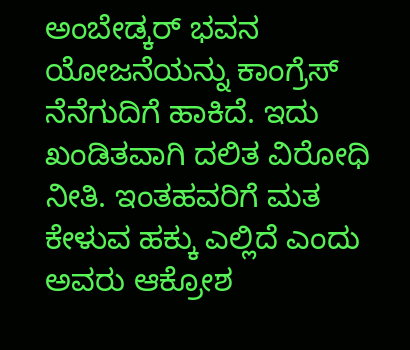ಅಂಬೇಡ್ಕರ್ ಭವನ ಯೋಜನೆಯನ್ನು ಕಾಂಗ್ರೆಸ್ ನೆನೆಗುದಿಗೆ ಹಾಕಿದೆ. ಇದು ಖಂಡಿತವಾಗಿ ದಲಿತ ವಿರೋಧಿ ನೀತಿ. ಇಂತಹವರಿಗೆ ಮತ ಕೇಳುವ ಹಕ್ಕು ಎಲ್ಲಿದೆ ಎಂದು ಅವರು ಆಕ್ರೋಶ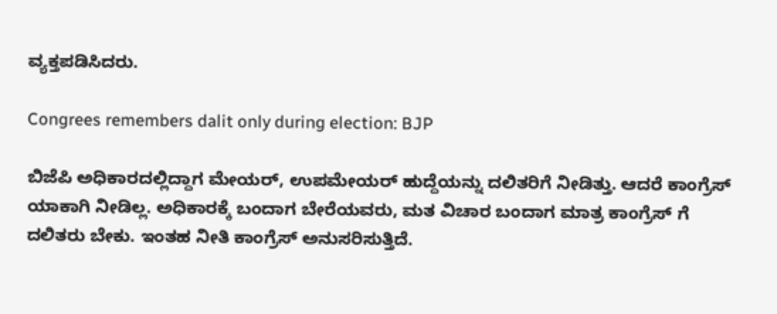ವ್ಯಕ್ತಪಡಿಸಿದರು.

Congrees remembers dalit only during election: BJP

ಬಿಜೆಪಿ ಅಧಿಕಾರದಲ್ಲಿದ್ದಾಗ ಮೇಯರ್, ಉಪಮೇಯರ್ ಹುದ್ದೆಯನ್ನು ದಲಿತರಿಗೆ ನೀಡಿತ್ತು. ಆದರೆ ಕಾಂಗ್ರೆಸ್ ಯಾಕಾಗಿ ನೀಡಿಲ್ಲ. ಅಧಿಕಾರಕ್ಕೆ ಬಂದಾಗ ಬೇರೆಯವರು, ಮತ ವಿಚಾರ ಬಂದಾಗ ಮಾತ್ರ ಕಾಂಗ್ರೆಸ್ ಗೆ ದಲಿತರು ಬೇಕು. ಇಂತಹ ನೀತಿ ಕಾಂಗ್ರೆಸ್ ಅನುಸರಿಸುತ್ತಿದೆ.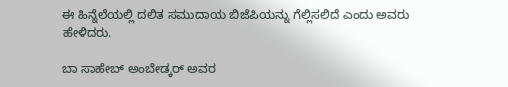ಈ ಹಿನ್ನೆಲೆಯಲ್ಲಿ ದಲಿತ ಸಮುದಾಯ ಬಿಜೆಪಿಯನ್ನು ಗೆಲ್ಲಿಸಲಿದೆ ಎಂದು ಅವರು ಹೇಳಿದರು.

ಬಾ ಸಾಹೇಬ್ ಅಂಬೇಡ್ಕರ್ ಅವರ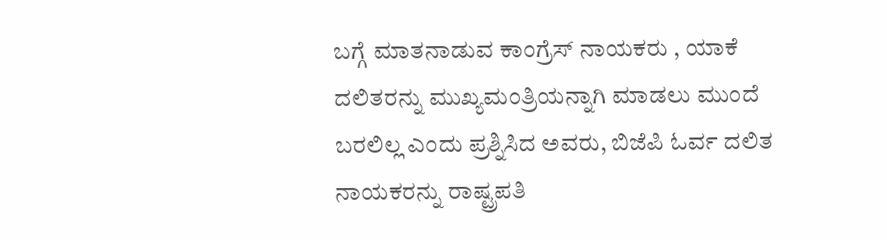ಬಗ್ಗೆ ಮಾತನಾಡುವ ಕಾಂಗ್ರೆಸ್ ನಾಯಕರು , ಯಾಕೆ ದಲಿತರನ್ನು ಮುಖ್ಯಮಂತ್ರಿಯನ್ನಾಗಿ ಮಾಡಲು ಮುಂದೆ ಬರಲಿಲ್ಲ ಎಂದು ಪ್ರಶ್ನಿಸಿದ ಅವರು, ಬಿಜೆಪಿ ಓರ್ವ ದಲಿತ ನಾಯಕರನ್ನು ರಾಷ್ಟ್ರಪತಿ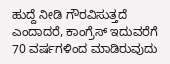ಹುದ್ದೆ ನೀಡಿ ಗೌರವಿಸುತ್ತದೆ ಎಂದಾದರೆ, ಕಾಂಗ್ರೆಸ್ ಇದುವರೆಗೆ 70 ವರ್ಷಗಳಿಂದ ಮಾಡಿರುವುದು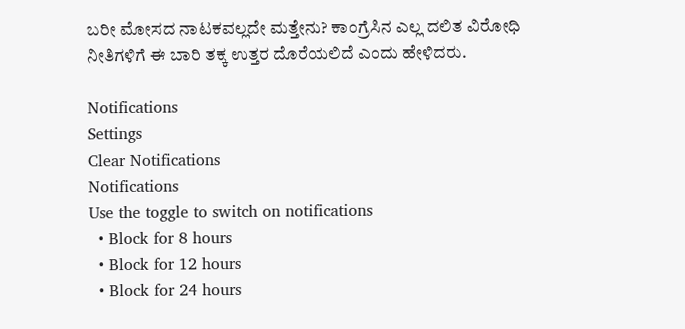ಬರೀ ಮೋಸದ ನಾಟಕವಲ್ಲದೇ ಮತ್ತೇನು? ಕಾಂಗ್ರೆಸಿನ ಎಲ್ಲ ದಲಿತ ವಿರೋಧಿ ನೀತಿಗಳಿಗೆ ಈ ಬಾರಿ ತಕ್ಕ ಉತ್ತರ ದೊರೆಯಲಿದೆ ಎಂದು ಹೇಳಿದರು.

Notifications
Settings
Clear Notifications
Notifications
Use the toggle to switch on notifications
  • Block for 8 hours
  • Block for 12 hours
  • Block for 24 hours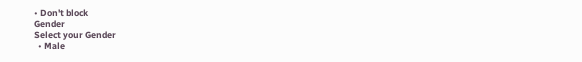• Don't block
Gender
Select your Gender
  • Male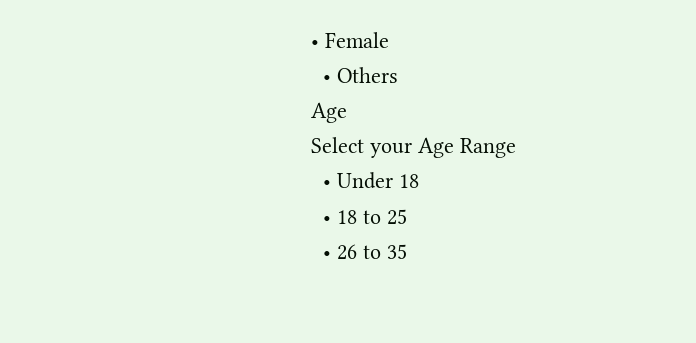• Female
  • Others
Age
Select your Age Range
  • Under 18
  • 18 to 25
  • 26 to 35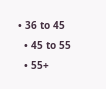• 36 to 45
  • 45 to 55
  • 55+